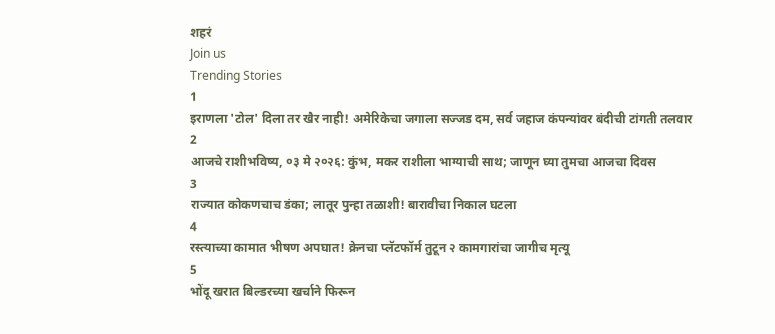शहरं
Join us
Trending Stories
1
इराणला 'टोल' दिला तर खैर नाही! अमेरिकेचा जगाला सज्जड दम, सर्व जहाज कंपन्यांवर बंदीची टांगती तलवार
2
आजचे राशीभविष्य, ०३ मे २०२६: कुंभ, मकर राशीला भाग्याची साथ; जाणून घ्या तुमचा आजचा दिवस
3
राज्यात कोकणचाच डंका; लातूर पुन्हा तळाशी! बारावीचा निकाल घटला
4
रस्त्याच्या कामात भीषण अपघात! क्रेनचा प्लॅटफॉर्म तुटून २ कामगारांचा जागीच मृत्यू
5
भोंदू खरात बिल्डरच्या खर्चाने फिरून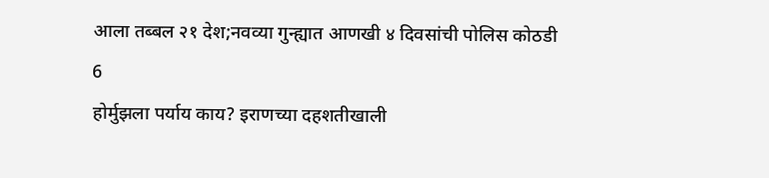आला तब्बल २१ देश;नवव्या गुन्ह्यात आणखी ४ दिवसांची पोलिस कोठडी
6
होर्मुझला पर्याय काय? इराणच्या दहशतीखाली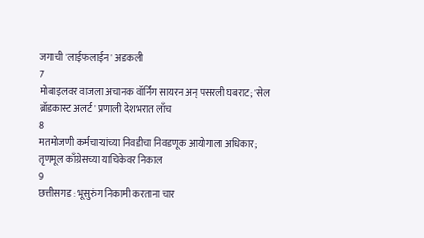जगाची 'लाईफलाईन' अडकली
7
मोबाइलवर वाजला अचानक वॉर्निंग सायरन अन् पसरली घबराट; 'सेल ब्रॉडकास्ट अलर्ट' प्रणाली देशभरात लाँच
8
मतमोजणी कर्मचाऱ्यांच्या निवडीचा निवडणूक आयोगाला अधिकार; तृणमूल काँग्रेसच्या याचिकेवर निकाल
9
छत्तीसगड : भूसुरुंग निकामी करताना चार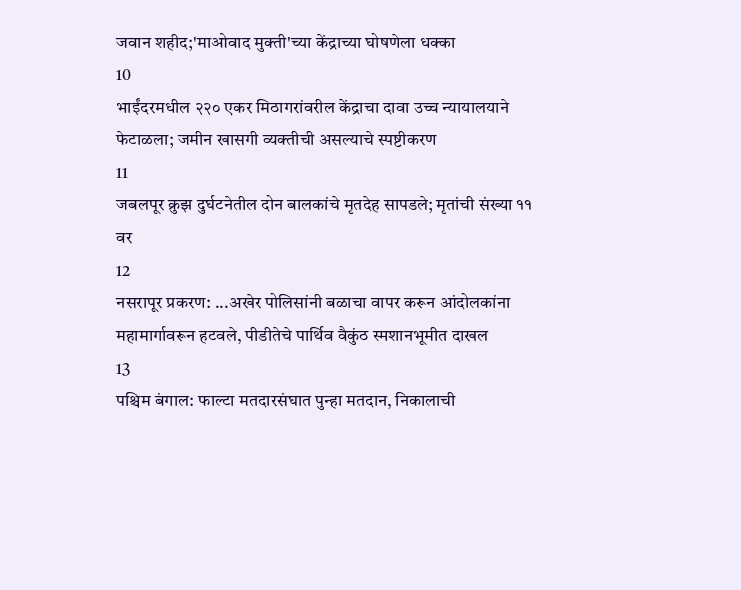जवान शहीद;'माओवाद मुक्ती'च्या केंद्राच्या घोषणेला धक्का
10
भाईंदरमधील २२० एकर मिठागरांवरील केंद्राचा दावा उच्च न्यायालयाने फेटाळला; जमीन खासगी व्यक्तीची असल्याचे स्पष्टीकरण
11
जबलपूर क्रुझ दुर्घटनेतील दोन बालकांचे मृतदेह सापडले; मृतांची संख्या ११ वर
12
नसरापूर प्रकरण: ...अखेर पोलिसांनी बळाचा वापर करून आंदोलकांना महामार्गावरून हटवले, पीडीतेचे पार्थिव वैकुंठ स्मशानभूमीत दाखल
13
पश्चिम बंगाल: फाल्टा मतदारसंघात पुन्हा मतदान, निकालाची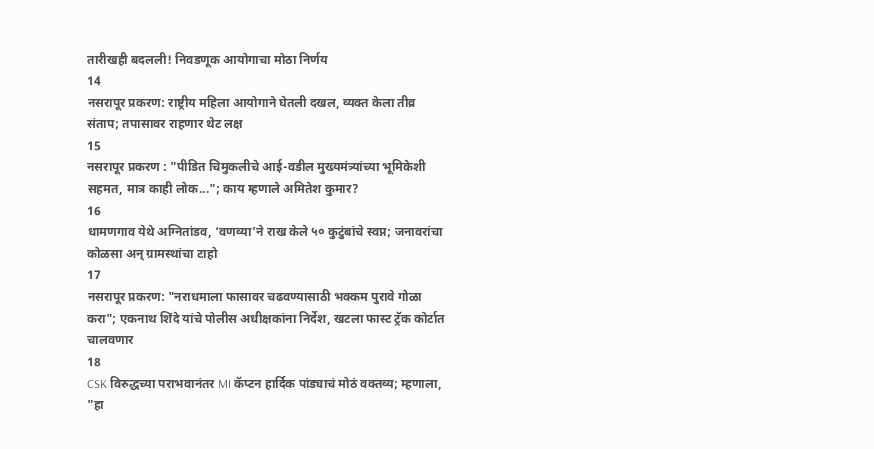तारीखही बदलली! निवडणूक आयोगाचा मोठा निर्णय
14
नसरापूर प्रकरण: राष्ट्रीय महिला आयोगाने घेतली दखल, व्यक्त केला तीव्र संताप; तपासावर राहणार थेट लक्ष
15
नसरापूर प्रकरण : "पीडित चिमुकलीचे आई-वडील मुख्यमंत्र्यांच्या भूमिकेशी सहमत, मात्र काही लोक..."; काय म्हणाले अमितेश कुमार?
16
धामणगाव येथे अग्नितांडव, ‘वणव्या’ने राख केले ५० कुटुंबांचे स्वप्न; जनावरांचा कोळसा अन् ग्रामस्थांचा टाहो
17
नसरापूर प्रकरण: "नराधमाला फासावर चढवण्यासाठी भक्कम पुरावे गोळा करा"; एकनाथ शिंदे यांचे पोलीस अधीक्षकांना निर्देश, खटला फास्ट ट्रॅक कोर्टात चालवणार
18
CSK विरुद्धच्या पराभवानंतर MI कॅप्टन हार्दिक पांड्याचं मोठं वक्तव्य; म्हणाला, "हा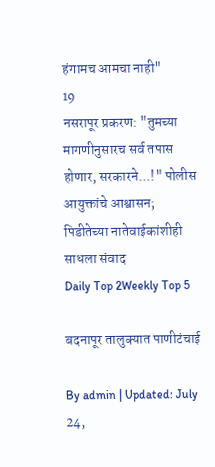हंगामच आमचा नाही"
19
नसरापूर प्रकरण: "तुमच्या मागणीनुसारच सर्व तपास होणार, सरकारने...!" पोलीस आयुक्तांचे आश्वासन; पिडीतेच्या नातेवाईकांशीही साधला संवाद
Daily Top 2Weekly Top 5

बदनापूर तालुक्यात पाणीटंचाई

By admin | Updated: July 24,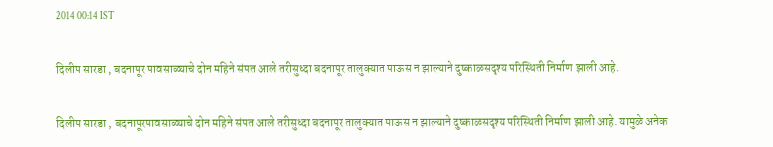2014 00:14 IST

दिलीप सारडा , बदनापूर पावसाळ्याचे दोन महिने संपत आले तरीसुध्दा बदनापूर तालुक्यात पाऊस न झाल्याने दुष्काळसदृश्य परिस्थिती निर्माण झाली आहे.

दिलीप सारडा , बदनापूरपावसाळ्याचे दोन महिने संपत आले तरीसुध्दा बदनापूर तालुक्यात पाऊस न झाल्याने दुष्काळसदृश्य परिस्थिती निर्माण झाली आहे. यामुळे अनेक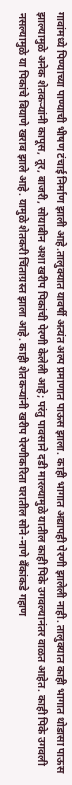गावांमध्ये पिण्याच्या पाण्याची भीषण टंचाई निर्माण झाली आहे.तालुक्यात यावर्षी अत्यंत अल्प प्रमाणात पाऊस झाला. काही भागात अद्यापही पेरणी झालेली नाही. तालुक्यात काही भागात थोडासा पाऊस झाल्यामुळे अनेक शेतकऱ्यांनी कापूस, तूर, बाजरी, सोयाबीन अशा खरीप पिकांची पेरणी केलेली आहे; परंतु पावसाने दडी मारल्यामुळे यातील काही पिके उगवल्यानंतर वाळत आहेत. काही पिके उगवली नसल्यामुळे या पिकांचे बियाणे खराब झाले आहे. यामुळे शेतकरी चिंताग्रस्त झाला आहे. काही शेतकऱ्यांनी खरीप पेरणीकरिता घरातील सोने-नाणे बँकांकडे गहाण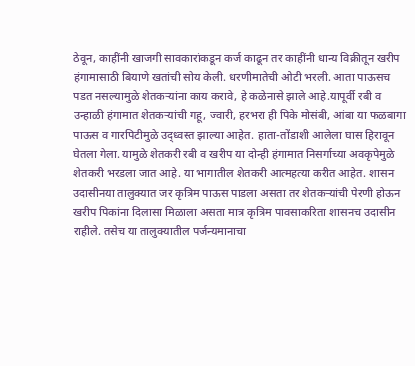ठेवून, काहींनी खाजगी सावकारांकडून कर्ज काढून तर काहींनी धान्य विक्रीतून खरीप हंगामासाठी बियाणे खतांची सोय केली. धरणीमातेची ओटी भरली. आता पाऊसच पडत नसल्यामुळे शेतकऱ्यांना काय करावे, हे कळेनासे झाले आहे.यापूर्वी रबी व उन्हाळी हंगामात शेतकऱ्यांची गहू, ज्वारी, हरभरा ही पिके मोसंबी, आंबा या फळबागा पाऊस व गारपिटीमुळे उद्ध्वस्त झाल्या आहेत. हाता-तोंडाशी आलेला घास हिरावून घेतला गेला. यामुळे शेतकरी रबी व खरीप या दोन्ही हंगामात निसर्गाच्या अवकृपेमुळे शेतकरी भरडला जात आहे. या भागातील शेतकरी आत्महत्या करीत आहेत. शासन उदासीनया तालुक्यात जर कृत्रिम पाऊस पाडला असता तर शेतकऱ्यांची पेरणी होऊन खरीप पिकांना दिलासा मिळाला असता मात्र कृत्रिम पावसाकरिता शासनच उदासीन राहीले. तसेच या तालुक्यातील पर्जन्यमानाचा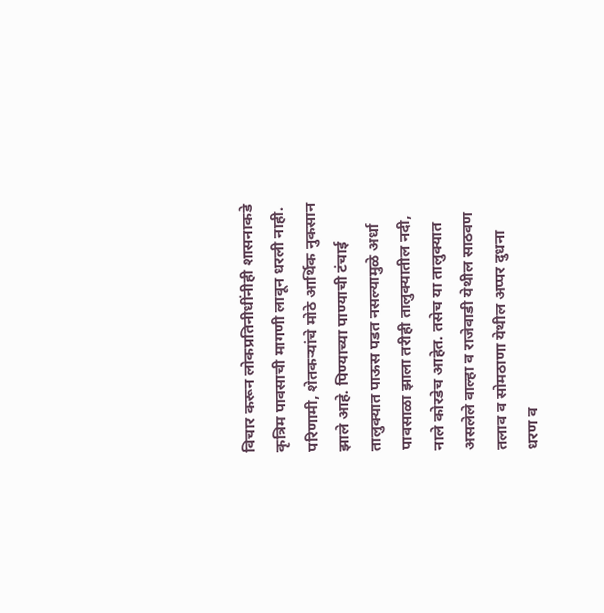विचार करून लोकप्रतिनीधींनीही शासनाकडे कृत्रिम पावसाची मागणी लावून धरली नाही. परिणामी, शेतकऱ्यांचे मोठे आर्थिक नुकसान झाले आहे. पिण्याच्या पाण्याची टंचाई तालुक्यात पाऊस पडत नसल्यामुळे अर्धा पावसाळा झाला तरीही तालुक्यातील नदी, नाले कोरडेच आहेत. तसेच या तालुक्यात असलेले वाल्हा व राजेवाडी येथील साठवण तलाव व सोमठाणा येथील अप्पर दुधना धरण व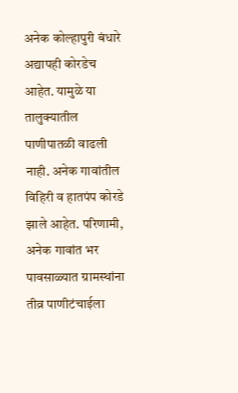अनेक कोल्हापुरी बंधारे अद्यापही कोरडेच आहेत. यामुळे या तालुक्यातील पाणीपातळी वाढली नाही. अनेक गावांतील विहिरी व हातपंप कोरडे झाले आहेत. परिणामी, अनेक गावांत भर पावसाळ्यात ग्रामस्थांना तीव्र पाणीटंचाईला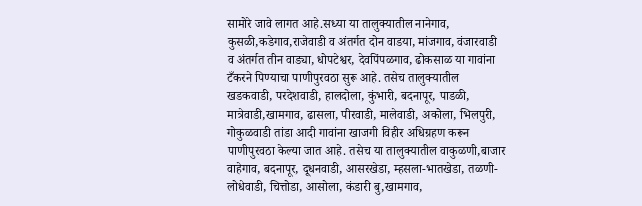सामोरे जावे लागत आहे.सध्या या तालुक्यातील नानेगाव, कुसळी,कडेगाव,राजेवाडी व अंतर्गत दोन वाडया, मांजगाव, वंजारवाडी व अंतर्गत तीन वाड्या, धोपटेश्वर, देवपिंपळगाव, ढोकसाळ या गावांना टँकरने पिण्याचा पाणीपुरवठा सुरू आहे. तसेच तालुक्यातील खडकवाडी, परदेशवाडी, हालदोला, कुंभारी, बदनापूर, पाडळी, मात्रेवाडी,खामगाव, ढासला, पीरवाडी, मालेवाडी, अकोला, भिलपुरी, गोकुळवाडी तांडा आदी गावांना खाजगी विहीर अधिग्रहण करून पाणीपुरवठा केल्या जात आहे. तसेच या तालुक्यातील वाकुळणी,बाजार वाहेगाव, बदनापूर, दूधनवाडी, आसरखेडा, म्हसला-भातखेडा, तळणी-लोधेवाडी, चित्तोडा, आसोला, कंडारी बु,खामगाव,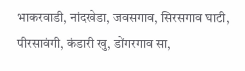भाकरवाडी, नांदखेडा, जवसगाव, सिरसगाव घाटी, पीरसावंगी, कंडारी खु, डोंगरगाव सा,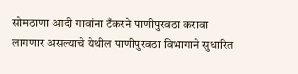सोमठाणा आदी गावांना टँकरने पाणीपुरवठा करावा लागणार असल्याचे येथील पाणीपुरवठा विभागाने सुधारित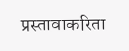प्रस्तावाकरिता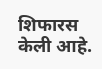शिफारस केली आहे.